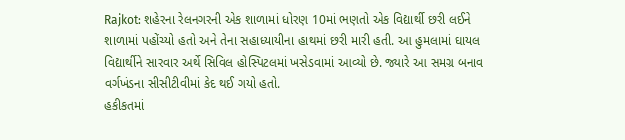Rajkot: શહેરના રેલનગરની એક શાળામાં ધોરણ 10માં ભણતો એક વિદ્યાર્થી છરી લઈને શાળામાં પહોંચ્યો હતો અને તેના સહાધ્યાયીના હાથમાં છરી મારી હતી. આ હુમલામાં ઘાયલ વિદ્યાર્થીને સારવાર અર્થે સિવિલ હોસ્પિટલમાં ખસેડવામાં આવ્યો છે. જ્યારે આ સમગ્ર બનાવ વર્ગખંડના સીસીટીવીમાં કેદ થઈ ગયો હતો.
હકીકતમાં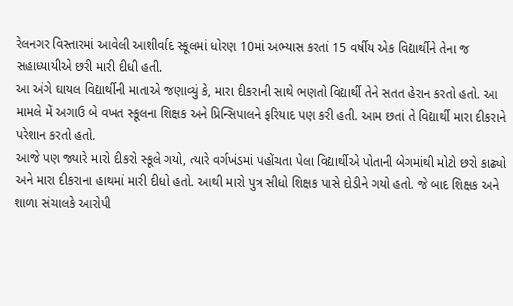રેલનગર વિસ્તારમાં આવેલી આશીર્વાદ સ્કૂલમાં ધોરણ 10માં અભ્યાસ કરતાં 15 વર્ષીય એક વિદ્યાર્થીને તેના જ સહાધ્યાયીએ છરી મારી દીધી હતી.
આ અંગે ઘાયલ વિદ્યાર્થીની માતાએ જણાવ્યું કે, મારા દીકરાની સાથે ભણતો વિદ્યાર્થી તેને સતત હેરાન કરતો હતો. આ મામલે મેં અગાઉ બે વખત સ્કૂલના શિક્ષક અને પ્રિન્સિપાલને ફરિયાદ પણ કરી હતી. આમ છતાં તે વિદ્યાર્થી મારા દીકરાને પરેશાન કરતો હતો.
આજે પણ જ્યારે મારો દીકરો સ્કૂલે ગયો, ત્યારે વર્ગખંડમાં પહોંચતા પેલા વિદ્યાર્થીએ પોતાની બેગમાંથી મોટો છરો કાઢ્યો અને મારા દીકરાના હાથમાં મારી દીધો હતો. આથી મારો પુત્ર સીધો શિક્ષક પાસે દોડીને ગયો હતો. જે બાદ શિક્ષક અને શાળા સંચાલકે આરોપી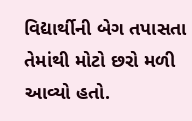વિદ્યાર્થીની બેગ તપાસતા તેમાંથી મોટો છરો મળી આવ્યો હતો.